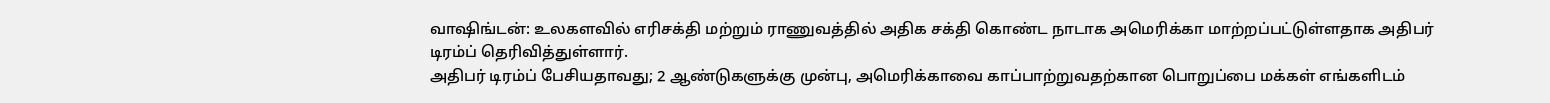வாஷிங்டன்: உலகளவில் எரிசக்தி மற்றும் ராணுவத்தில் அதிக சக்தி கொண்ட நாடாக அமெரிக்கா மாற்றப்பட்டுள்ளதாக அதிபர் டிரம்ப் தெரிவித்துள்ளார்.
அதிபர் டிரம்ப் பேசியதாவது; 2 ஆண்டுகளுக்கு முன்பு, அமெரிக்காவை காப்பாற்றுவதற்கான பொறுப்பை மக்கள் எங்களிடம்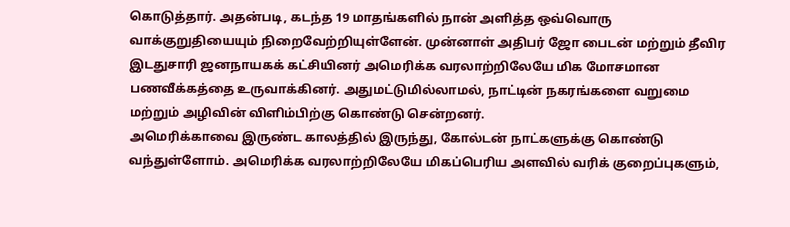கொடுத்தார். அதன்படி, கடந்த 19 மாதங்களில் நான் அளித்த ஒவ்வொரு வாக்குறுதியையும் நிறைவேற்றியுள்ளேன். முன்னாள் அதிபர் ஜோ பைடன் மற்றும் தீவிர இடதுசாரி ஜனநாயகக் கட்சியினர் அமெரிக்க வரலாற்றிலேயே மிக மோசமான பணவீக்கத்தை உருவாக்கினர். அதுமட்டுமில்லாமல், நாட்டின் நகரங்களை வறுமை மற்றும் அழிவின் விளிம்பிற்கு கொண்டு சென்றனர்.
அமெரிக்காவை இருண்ட காலத்தில் இருந்து, கோல்டன் நாட்களுக்கு கொண்டு வந்துள்ளோம். அமெரிக்க வரலாற்றிலேயே மிகப்பெரிய அளவில் வரிக் குறைப்புகளும்,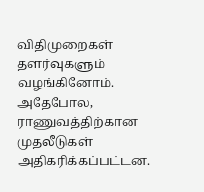விதிமுறைகள் தளர்வுகளும் வழங்கினோம். அதேபோல, ராணுவத்திற்கான முதலீடுகள் அதிகரிக்கப்பட்டன.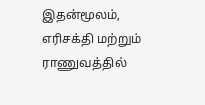இதன்மூலம், எரிசக்தி மற்றும் ராணுவத்தில்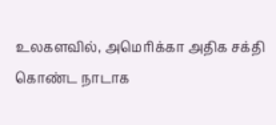உலகளவில், அமெரிக்கா அதிக சக்தி கொண்ட நாடாக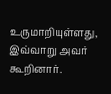உருமாறியுள்ளது, இவ்வாறு அவர் கூறினார்.